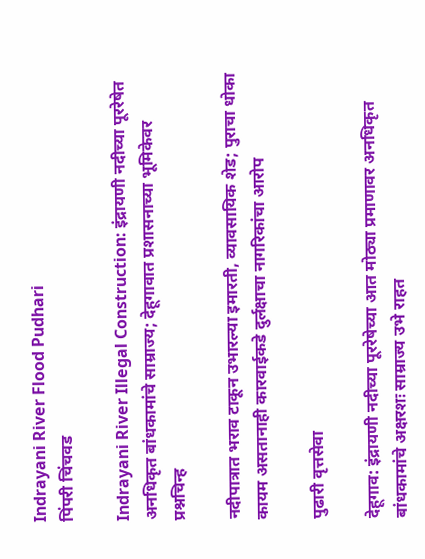Indrayani River Flood Pudhari
पिंपरी चिंचवड

Indrayani River Illegal Construction: इंद्रायणी नदीच्या पूररेषेत अनधिकृत बांधकामांचे साम्राज्य; देहूगावात प्रशासनाच्या भूमिकेवर प्रश्नचिन्ह

नदीपात्रात भराव टाकून उभारल्या इमारती, व्यावसायिक शेड; पुराचा धोका कायम असतानाही कारवाईकडे दुर्लक्षाचा नागरिकांचा आरोप

पुढारी वृत्तसेवा

देहूगाव: इंद्रायणी नदीच्या पूररेषेच्या आत मोठ्या प्रमाणावर अनधिकृत बांधकामांचे अक्षरशः साम्राज्य उभे राहत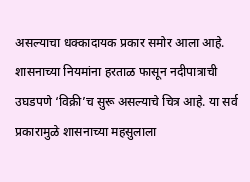असल्याचा धक्कादायक प्रकार समोर आला आहे. शासनाच्या नियमांना हरताळ फासून नदीपात्राची उघडपणे ‘विक्री’च सुरू असल्याचे चित्र आहे. या सर्व प्रकारामुळे शासनाच्या महसुलाला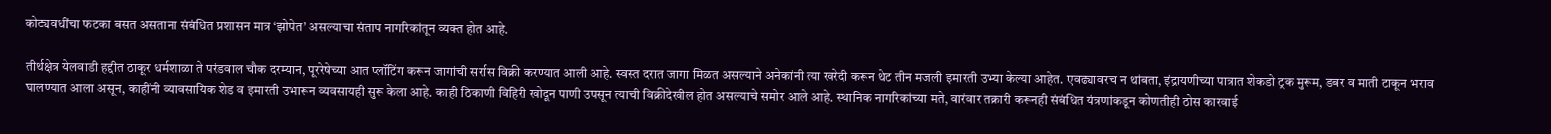कोट्यवधींचा फटका बसत असताना संबंधित प्रशासन मात्र ‘झोपेत’ असल्याचा संताप नागरिकांतून व्यक्त होत आहे.

तीर्थक्षेत्र येलवाडी हद्दीत ठाकूर धर्मशाळा ते परंडवाल चौक दरम्यान, पूररेषेच्या आत प्लॉटिंग करून जागांची सर्रास विक्री करण्यात आली आहे. स्वस्त दरात जागा मिळत असल्याने अनेकांनी त्या खरेदी करून थेट तीन मजली इमारती उभ्या केल्या आहेत. एवढ्यावरच न थांबता, इंद्रायणीच्या पात्रात शेकडो ट्रक मुरूम, डबर व माती टाकून भराव घालण्यात आला असून, काहींनी व्यावसायिक शेड व इमारती उभारून व्यवसायही सुरू केला आहे. काही ठिकाणी विहिरी खोदून पाणी उपसून त्याची विक्रीदेखील होत असल्याचे समोर आले आहे. स्थानिक नागरिकांच्या मते, वारंवार तक्रारी करूनही संबंधित यंत्रणांकडून कोणतीही ठोस कारवाई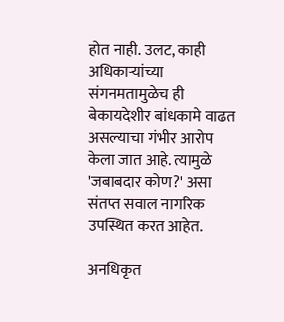होत नाही. उलट, काही अधिकाऱ्यांच्या संगनमतामुळेच ही बेकायदेशीर बांधकामे वाढत असल्याचा गंभीर आरोप केला जात आहे. त्यामुळे 'जबाबदार कोण?' असा संतप्त सवाल नागरिक उपस्थित करत आहेत.

अनधिकृत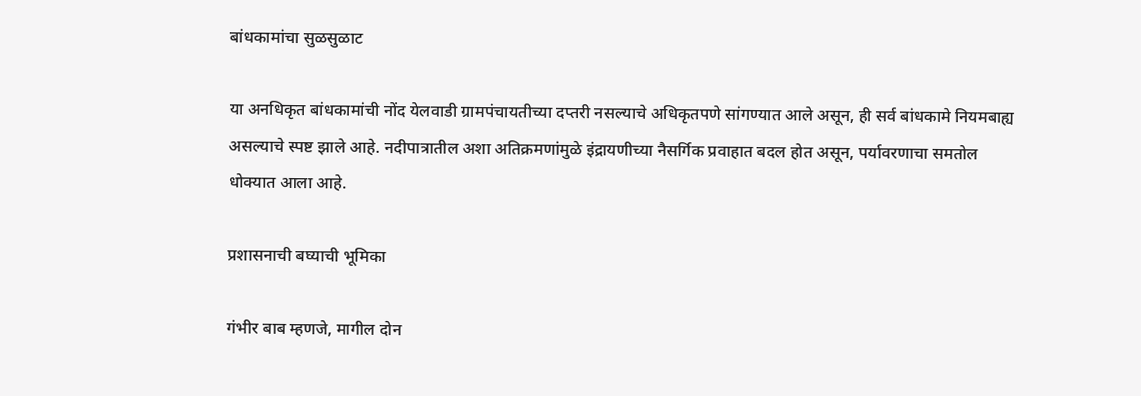बांधकामांचा सुळसुळाट

या अनधिकृत बांधकामांची नोंद येलवाडी ग्रामपंचायतीच्या दप्तरी नसल्याचे अधिकृतपणे सांगण्यात आले असून, ही सर्व बांधकामे नियमबाह्य असल्याचे स्पष्ट झाले आहे. नदीपात्रातील अशा अतिक्रमणांमुळे इंद्रायणीच्या नैसर्गिक प्रवाहात बदल होत असून, पर्यावरणाचा समतोल धोक्यात आला आहे.

प्रशासनाची बघ्याची भूमिका

गंभीर बाब म्हणजे, मागील दोन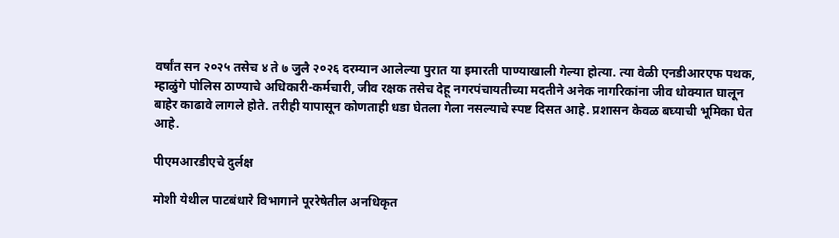वर्षांत सन २०२५ तसेच ४ ते ७ जुलै २०२६ दरम्यान आलेल्या पुरात या इमारती पाण्याखाली गेल्या होत्या. त्या वेळी एनडीआरएफ पथक, म्हाळुंगे पोलिस ठाण्याचे अधिकारी-कर्मचारी, जीव रक्षक तसेच देहू नगरपंचायतीच्या मदतीने अनेक नागरिकांना जीव धोक्यात घालून बाहेर काढावे लागले होते. तरीही यापासून कोणताही धडा घेतला गेला नसल्याचे स्पष्ट दिसत आहे. प्रशासन केवळ बघ्याची भूमिका घेत आहे.

पीएमआरडीएचे दुर्लक्ष

मोशी येथील पाटबंधारे विभागाने पूररेषेतील अनधिकृत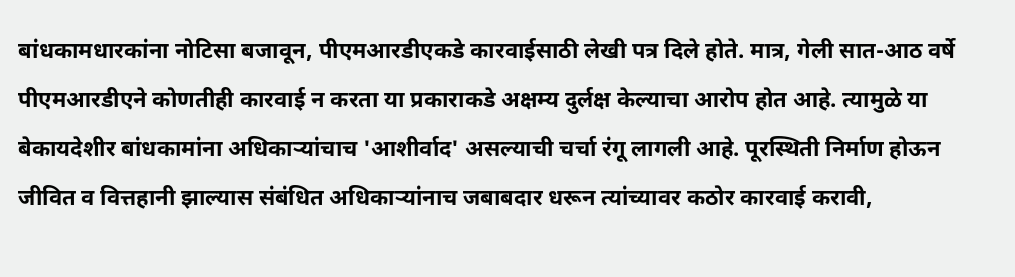बांधकामधारकांना नोटिसा बजावून, पीएमआरडीएकडे कारवाईसाठी लेखी पत्र दिले होते. मात्र, गेली सात-आठ वर्षे पीएमआरडीएने कोणतीही कारवाई न करता या प्रकाराकडे अक्षम्य दुर्लक्ष केल्याचा आरोप होत आहे. त्यामुळे या बेकायदेशीर बांधकामांना अधिकाऱ्यांचाच 'आशीर्वाद' असल्याची चर्चा रंगू लागली आहे. पूरस्थिती निर्माण होऊन जीवित व वित्तहानी झाल्यास संबंधित अधिकाऱ्यांनाच जबाबदार धरून त्यांच्यावर कठोर कारवाई करावी,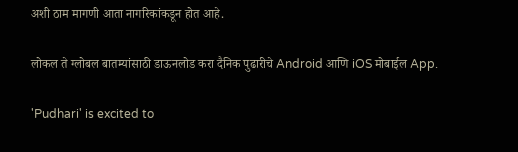अशी ठाम मागणी आता नागरिकांकडून होत आहे.

लोकल ते ग्लोबल बातम्यांसाठी डाऊनलोड करा दैनिक पुढारीचे Android आणि iOS मोबाईल App.

'Pudhari' is excited to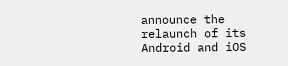announce the relaunch of its Android and iOS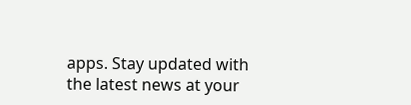apps. Stay updated with the latest news at your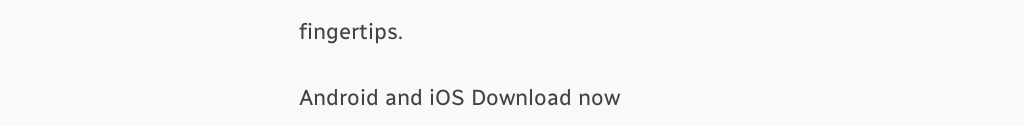fingertips.

Android and iOS Download now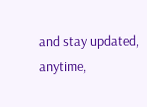and stay updated, anytime,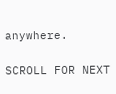anywhere.

SCROLL FOR NEXT